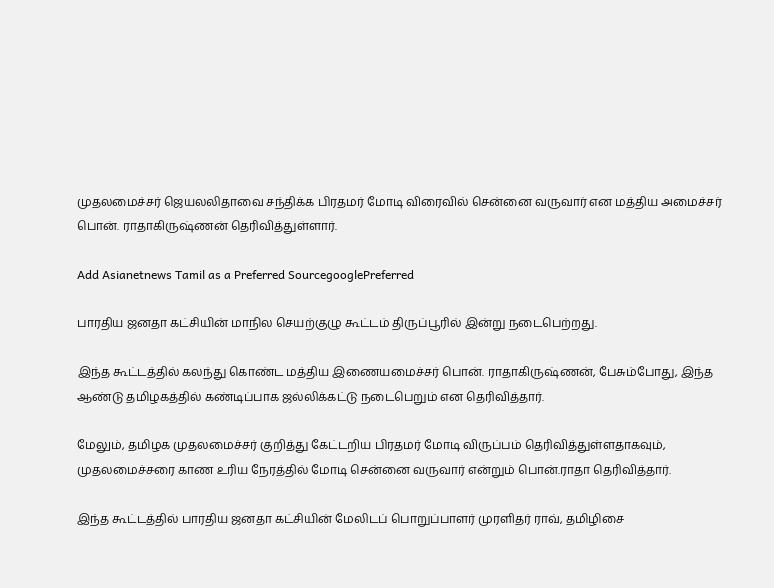முதலமைச்சர் ஜெயலலிதாவை சந்திக்க பிரதமர் மோடி‌ விரைவில் சென்னை வருவார் என மத்திய‌‌ ‌‌அமைச்சர் பொன். ராதாகிருஷ்ணன் தெரிவித்துள்ளார்.

Add Asianetnews Tamil as a Preferred SourcegooglePreferred

பாரதிய ஜனதா கட்சியின் மாநில செயற்குழு கூட்டம் திருப்பூரில் இன்று நடைபெற்றது.

இந்த கூட்டத்தில் கலந்து கொண்ட மத்திய இணையமைச்சர் பொன். ராதாகிருஷ்ணன், பேசும்போது, இந்த ஆண்டு தமிழகத்தில் கண்டிப்பாக ஜல்லிக்கட்டு நடைபெறும் என தெரிவித்தார்.

மேலும், தமிழக முதலமைச்சர் குறித்து கேட்டறிய பிரதமர் மோடி விருப்பம் தெரிவித்துள்ளதாகவும், முதலமைச்சரை காண உரிய நேரத்தில் மோடி சென்னை வருவார் என்றும் பொன்.ராதா தெரிவித்தார்.

இந்த கூட்டத்தில் பாரதிய ஜனதா கட்சியின் மேலிடப் பொறுப்பாளர் முரளிதர் ராவ், தமிழிசை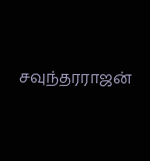சவுந்தரராஜன்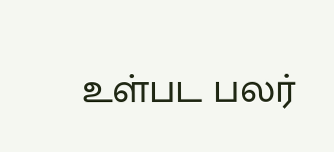உள்பட பலர்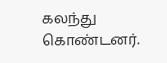கலந்து கொண்டனர்.